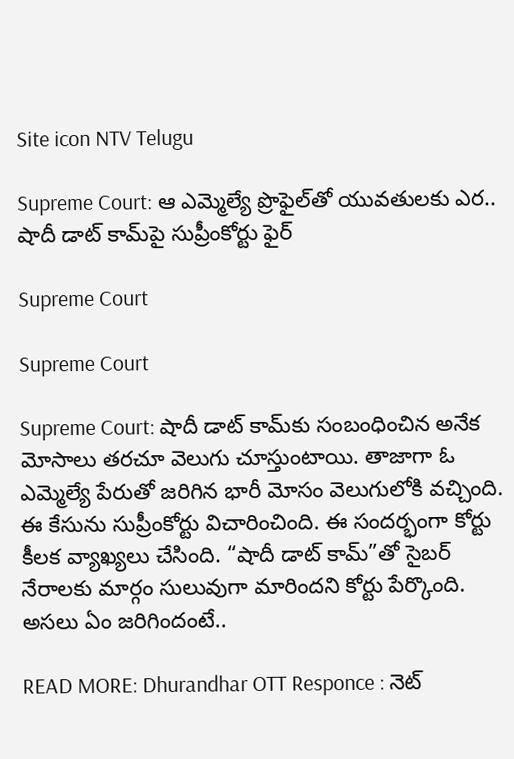Site icon NTV Telugu

Supreme Court: ఆ ఎమ్మెల్యే ప్రొఫైల్‌తో యువతులకు ఎర.. షాదీ డాట్ కామ్‌పై సుప్రీంకోర్టు ఫైర్

Supreme Court

Supreme Court

Supreme Court: షాదీ డాట్ కామ్‌కు సంబంధించిన అనేక మోసాలు తరచూ వెలుగు చూస్తుంటాయి. తాజాగా ఓ ఎమ్మెల్యే పేరుతో జరిగిన భారీ మోసం వెలుగులోకి వచ్చింది. ఈ కేసును సుప్రీంకోర్టు విచారించింది. ఈ సందర్భంగా కోర్టు కీలక వ్యాఖ్యలు చేసింది. “షాదీ డాట్ కామ్”తో సైబర్ నేరాలకు మార్గం సులువుగా మారిందని కోర్టు పేర్కొంది. అసలు ఏం జరిగిందంటే..

READ MORE: Dhurandhar OTT Responce : నెట్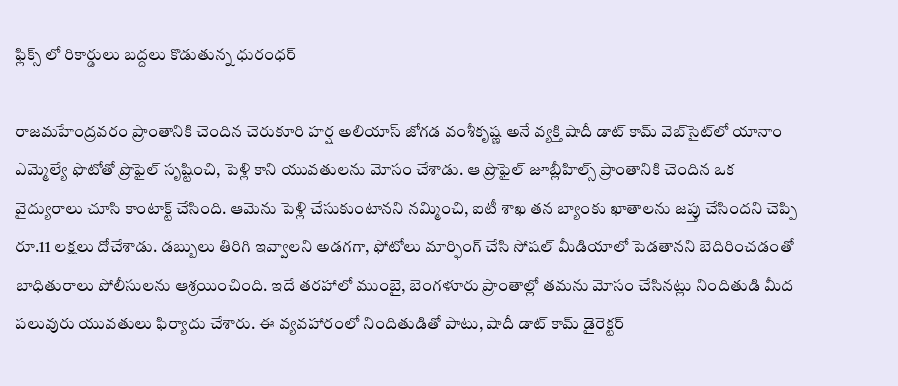ఫ్లిక్స్ లో రికార్డులు బద్దలు కొడుతున్న ధురంధర్

రాజమహేంద్రవరం ప్రాంతానికి చెందిన చెరుకూరి హర్ష అలియాస్ జోగడ వంశీకృష్ణ అనే వ్యక్తి షాదీ డాట్ కామ్ వెబ్‌సైట్‌లో యానాం ఎమ్మెల్యే ఫొటోతో ప్రొఫైల్ సృష్టించి, పెళ్లి కాని యువతులను మోసం చేశాడు. ఆ ప్రొఫైల్ జూబ్లీహిల్స్ ప్రాంతానికి చెందిన ఒక వైద్యురాలు చూసి కాంటాక్ట్ చేసింది. ఆమెను పెళ్లి చేసుకుంటానని నమ్మించి, ఐటీ శాఖ తన బ్యాంకు ఖాతాలను జప్తు చేసిందని చెప్పి రూ.11 లక్షలు దోచేశాడు. డబ్బులు తిరిగి ఇవ్వాలని అడగగా, ఫోటోలు మార్ఫింగ్ చేసి సోషల్ మీడియాలో పెడతానని బెదిరించడంతో బాధితురాలు పోలీసులను ఆశ్రయించింది. ఇదే తరహాలో ముంబై, బెంగళూరు ప్రాంతాల్లో తమను మోసం చేసినట్లు నిందితుడి మీద పలువురు యువతులు ఫిర్యాదు చేశారు. ఈ వ్యవహారంలో నిందితుడితో పాటు, షాదీ డాట్ కామ్ డైరెక్టర్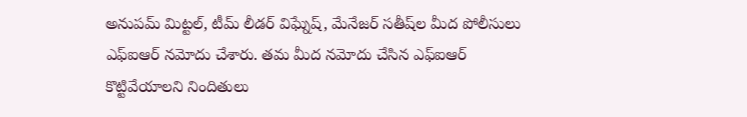అనుపమ్ మిట్టల్, టీమ్ లీడర్ విఘ్నేష్, మేనేజర్ సతీష్‌ల మీద పోలీసులు ఎఫ్ఐఆర్ నమోదు చేశారు. తమ మీద నమోదు చేసిన ఎఫ్ఐఆర్ కొట్టివేయాలని నిందితులు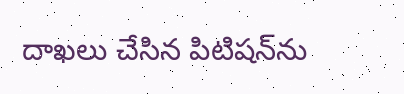దాఖలు చేసిన పిటిషన్‌ను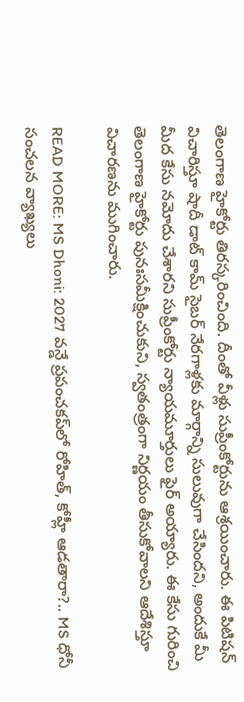తెలంగాణ హైకోర్టు తిరస్కరించింది. దీంతో వీళ్లు సుప్రీంకోర్టును ఆశ్రయించారు. ఈ పిటిషన్ విచారిస్తూ షాదీ డాట్ కామ్ సైబర్ నేరగాళ్లకు మార్గాన్ని సులువుగా చేసిందని, అందుకే మీ మీద కేసు నమోదు చేశారని సుప్రీంకోర్టు న్యాయమూర్తులు ఫైర్ అయ్యారు. ఈ కేసు గురించి తెలంగాణ హైకోర్టు పునఃసమీక్షించుకుని, స్వతంత్రంగా నిర్ణయం తీసుకోవాలని ఆదేశిస్తూ విచారణను ముగించారు.

READ MORE: MS Dhoni: 2027 వన్డే ప్రపంచకప్‌లో రోహిత్, కోహ్లీ ఆడతారా?.. MS ధోనీ సంచలన వ్యాఖ్యలు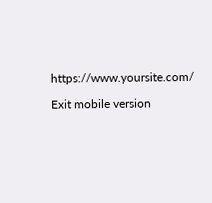https://www.yoursite.com/

Exit mobile version